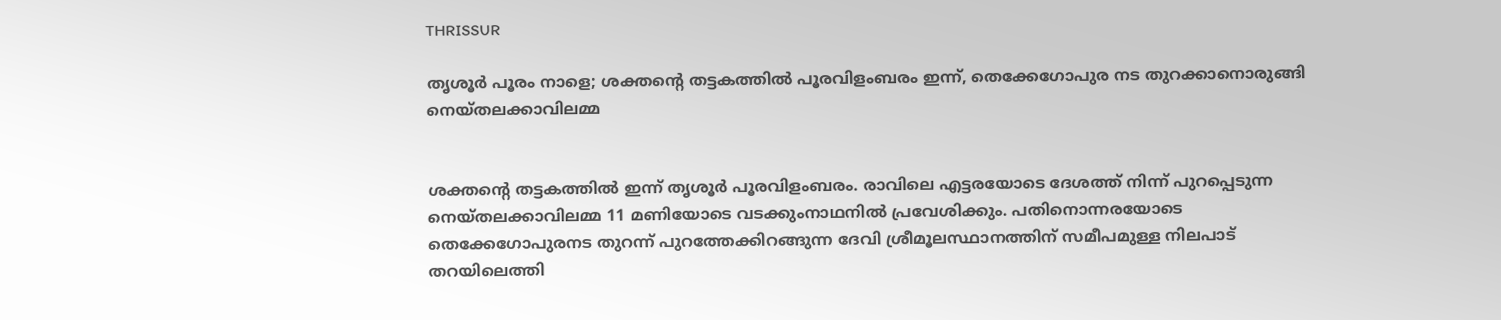THRISSUR

തൃശൂർ പൂരം നാളെ; ശക്തന്റെ തട്ടകത്തിൽ പൂരവിളംബരം ഇന്ന്, തെക്കേഗോപുര നട തുറക്കാനൊരുങ്ങി നെയ്‌തലക്കാവിലമ്മ


ശക്തന്റെ തട്ടകത്തിൽ ഇന്ന് തൃശൂർ പൂരവിളംബരം. രാവിലെ എട്ടരയോടെ ദേശത്ത് നിന്ന് പുറപ്പെടുന്ന നെയ്‌തലക്കാവിലമ്മ 11 മണിയോടെ വടക്കുംനാഥനിൽ പ്രവേശിക്കും. പതിനൊന്നരയോടെ തെക്കേഗോപുരനട തുറന്ന് പുറത്തേക്കിറങ്ങുന്ന ദേവി ശ്രീമൂലസ്ഥാനത്തിന് സമീപമുള്ള നിലപാട് തറയിലെത്തി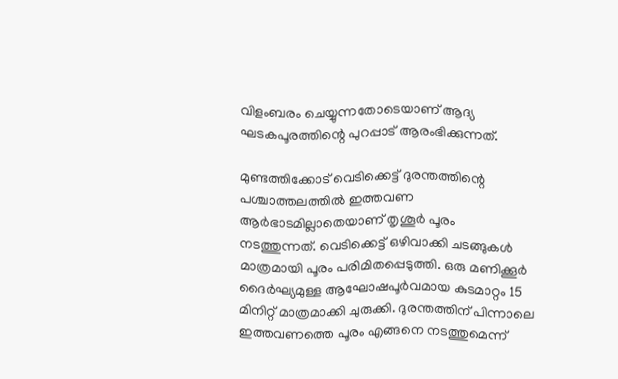വിളംബരം ചെയ്യുന്നതോടെയാണ് ആദ്യ ഘടകപൂരത്തിന്റെ പുറപ്പാട് ആരംഭിക്കുന്നത്.

മുണ്ടത്തിക്കോട് വെടിക്കെട്ട് ദുരന്തത്തിന്റെ പശ്ചാത്തലത്തില്‍ ഇത്തവണ ആർഭാടമില്ലാതെയാണ് തൃശൂര്‍ പൂരം നടത്തുന്നത്. വെടിക്കെട്ട് ഒഴിവാക്കി ചടങ്ങുകള്‍ മാത്രമായി പൂരം പരിമിതപ്പെടുത്തി. ഒരു മണിക്കൂര്‍ ദൈര്‍ഘ്യമുള്ള ആഘോഷപൂര്‍വമായ കുടമാറ്റം 15 മിനിറ്റ് മാത്രമാക്കി ചുരുക്കി. ദുരന്തത്തിന് പിന്നാലെ ഇത്തവണത്തെ പൂരം എങ്ങനെ നടത്തുമെന്ന്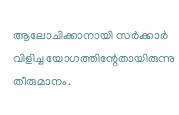ആലോചിക്കാനായി സര്‍ക്കാര്‍ വിളിച്ച യോഗത്തിന്റേതായിരുന്നു തീരുമാനം.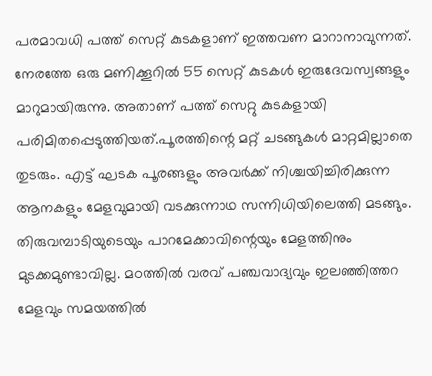പരമാവധി പത്ത് സെറ്റ് കുടകളാണ് ഇത്തവണ മാറാനാവുന്നത്. നേരത്തേ ഒരു മണിക്കൂറിൽ 55 സെറ്റ് കുടകള്‍ ഇരുദേവസ്വങ്ങളും മാറുമായിരുന്നു. അതാണ് പത്ത് സെറ്റു കുടകളായി പരിമിതപ്പെടുത്തിയത്.പൂരത്തിന്റെ മറ്റ് ചടങ്ങുകള്‍ മാറ്റമില്ലാതെ തുടരും. എട്ട് ഘടക പൂരങ്ങളും അവര്‍ക്ക് നിശ്ചയിച്ചിരിക്കുന്ന ആനകളും മേളവുമായി വടക്കുന്നാഥ സന്നിധിയിലെത്തി മടങ്ങും. തിരുവമ്പാടിയുടെയും പാറമേക്കാവിന്റെയും മേളത്തിനും മുടക്കമുണ്ടാവില്ല. മഠത്തില്‍ വരവ് പഞ്ചവാദ്യവും ഇലഞ്ഞിത്തറ മേളവും സമയത്തിൽ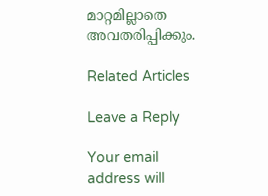മാറ്റമില്ലാതെ അവതരിപ്പിക്കും.

Related Articles

Leave a Reply

Your email address will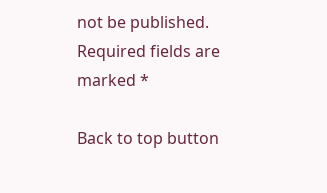not be published. Required fields are marked *

Back to top button